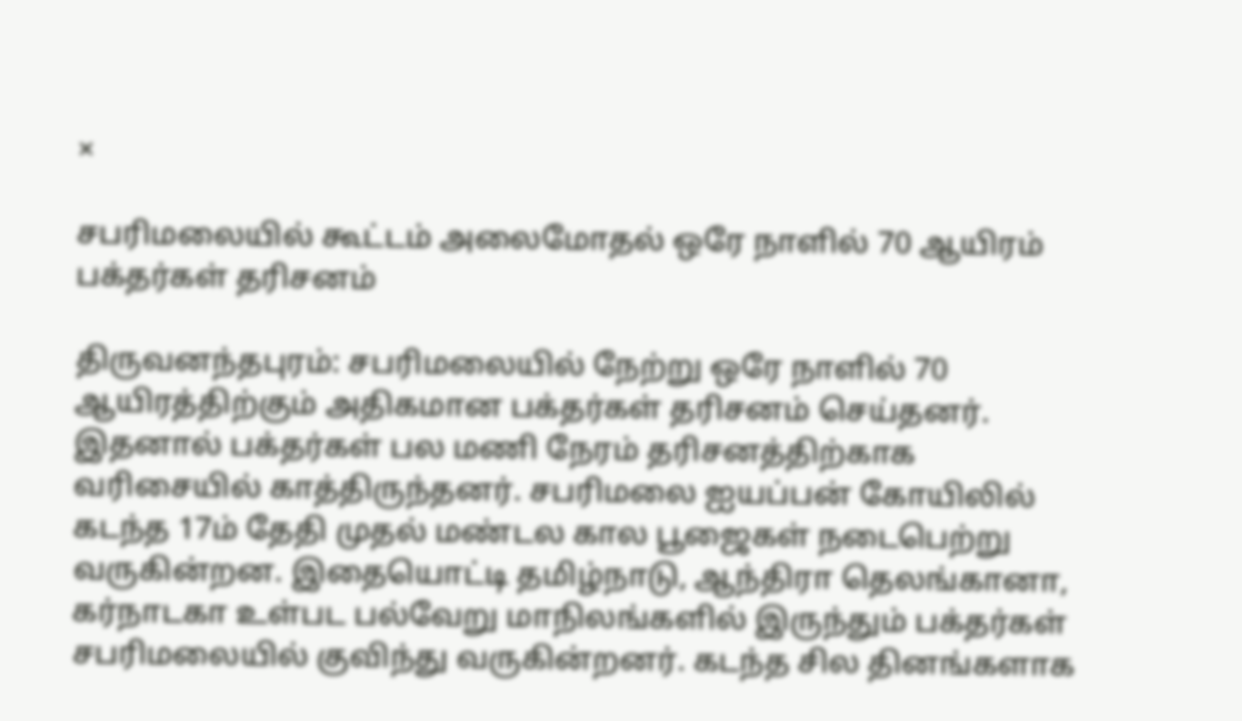×

சபரிமலையில் கூட்டம் அலைமோதல் ஒரே நாளில் 70 ஆயிரம் பக்தர்கள் தரிசனம்

திருவனந்தபுரம்: சபரிமலையில் நேற்று ஒரே நாளில் 70 ஆயிரத்திற்கும் அதிகமான பக்தர்கள் தரிசனம் செய்தனர். இதனால் பக்தர்கள் பல மணி நேரம் தரிசனத்திற்காக வரிசையில் காத்திருந்தனர். சபரிமலை ஐயப்பன் கோயிலில் கடந்த 17ம் தேதி முதல் மண்டல கால பூஜைகள் நடைபெற்று வருகின்றன. இதையொட்டி தமிழ்நாடு, ஆந்திரா தெலங்கானா, கர்நாடகா உள்பட பல்வேறு மாநிலங்களில் இருந்தும் பக்தர்கள் சபரிமலையில் குவிந்து வருகின்றனர். கடந்த சில தினங்களாக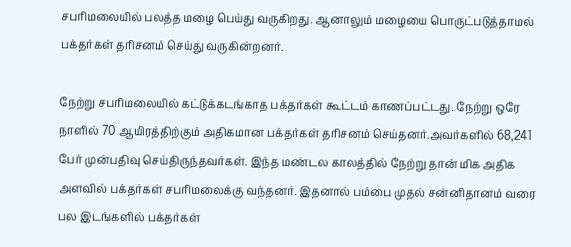சபரிமலையில் பலத்த மழை பெய்து வருகிறது. ஆனாலும் மழையை பொருட்படுத்தாமல் பக்தர்கள் தரிசனம் செய்து வருகின்றனர்.

நேற்று சபரிமலையில் கட்டுக்கடங்காத பக்தர்கள் கூட்டம் காணப்பட்டது. நேற்று ஒரே நாளில் 70 ஆயிரத்திற்கும் அதிகமான பக்தர்கள் தரிசனம் செய்தனர்.அவர்களில் 68,241 பேர் முன்பதிவு செய்திருந்தவர்கள். இந்த மண்டல காலத்தில் நேற்று தான் மிக அதிக அளவில் பக்தர்கள் சபரிமலைக்கு வந்தனர். இதனால் பம்பை முதல் சன்னிதானம் வரை பல இடங்களில் பக்தர்கள்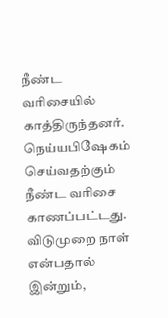நீண்ட வரிசையில் காத்திருந்தனர். நெய்யபிஷேகம் செய்வதற்கும் நீண்ட வரிசை காணப்பட்டது. விடுமுறை நாள் என்பதால் இன்றும்,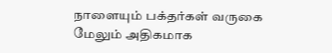நாளையும் பக்தர்கள் வருகை மேலும் அதிகமாக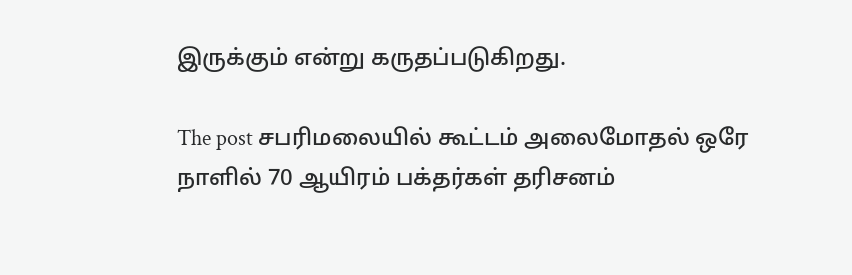இருக்கும் என்று கருதப்படுகிறது.

The post சபரிமலையில் கூட்டம் அலைமோதல் ஒரே நாளில் 70 ஆயிரம் பக்தர்கள் தரிசனம்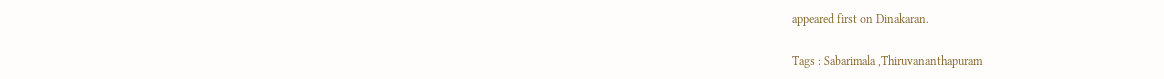appeared first on Dinakaran.

Tags : Sabarimala ,Thiruvananthapuram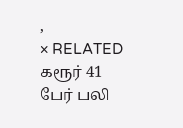,
× RELATED கரூர் 41 பேர் பலி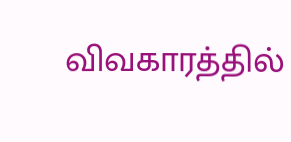விவகாரத்தில்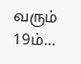வரும் 19ம்...